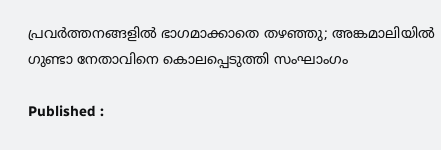പ്രവര്‍ത്തനങ്ങളില്‍ ഭാഗമാക്കാതെ തഴഞ്ഞു; അങ്കമാലിയില്‍ ഗുണ്ടാ നേതാവിനെ കൊലപ്പെടുത്തി സംഘാംഗം

Published :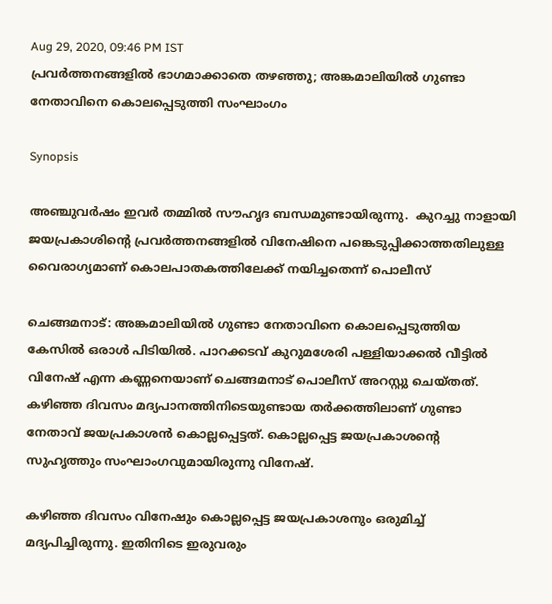Aug 29, 2020, 09:46 PM IST
പ്രവര്‍ത്തനങ്ങളില്‍ ഭാഗമാക്കാതെ തഴഞ്ഞു; അങ്കമാലിയില്‍ ഗുണ്ടാ നേതാവിനെ കൊലപ്പെടുത്തി സംഘാംഗം

Synopsis

അഞ്ചുവർഷം ഇവർ തമ്മിൽ സൗഹൃദ ബന്ധമുണ്ടായിരുന്നു.  കുറച്ചു നാളായി ജയപ്രകാശിന്റെ പ്രവർത്തനങ്ങളിൽ വിനേഷിനെ പങ്കെടുപ്പിക്കാത്തതിലുള്ള വൈരാഗ്യമാണ് കൊലപാതകത്തിലേക്ക് നയിച്ചതെന്ന് പൊലീസ്

ചെങ്ങമനാട്: അങ്കമാലിയിൽ ഗുണ്ടാ നേതാവിനെ കൊലപ്പെടുത്തിയ കേസിൽ ഒരാൾ പിടിയിൽ. പാറക്കടവ് കുറുമശേരി പള്ളിയാക്കൽ വീട്ടിൽ വിനേഷ് എന്ന കണ്ണനെയാണ് ചെങ്ങമനാട് പൊലീസ് അറസ്റ്റു ചെയ്തത്. കഴിഞ്ഞ ദിവസം മദ്യപാനത്തിനിടെയുണ്ടായ തർക്കത്തിലാണ് ഗുണ്ടാ നേതാവ് ജയപ്രകാശൻ കൊല്ലപ്പെട്ടത്. കൊല്ലപ്പെട്ട ജയപ്രകാശന്റെ സുഹൃത്തും സംഘാംഗവുമായിരുന്നു വിനേഷ്.

കഴിഞ്ഞ ദിവസം വിനേഷും കൊല്ലപ്പെട്ട ജയപ്രകാശനും ഒരുമിച്ച് മദ്യപിച്ചിരുന്നു. ഇതിനിടെ ഇരുവരും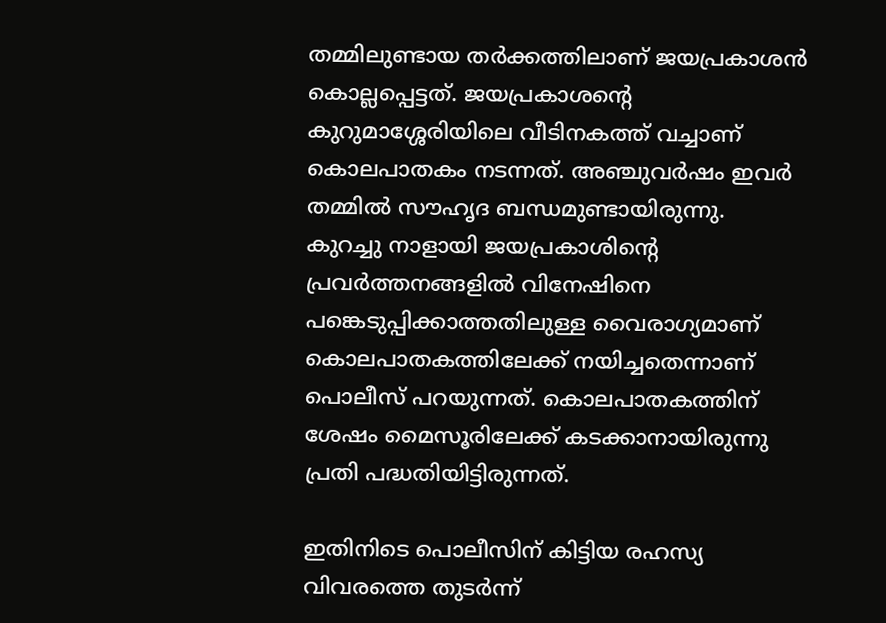തമ്മിലുണ്ടായ തർക്കത്തിലാണ് ജയപ്രകാശൻ കൊല്ലപ്പെട്ടത്. ജയപ്രകാശന്റെ കുറുമാശ്ശേരിയിലെ വീടിനകത്ത് വച്ചാണ് കൊലപാതകം നടന്നത്. അഞ്ചുവർഷം ഇവർ തമ്മിൽ സൗഹൃദ ബന്ധമുണ്ടായിരുന്നു.  കുറച്ചു നാളായി ജയപ്രകാശിന്റെ പ്രവർത്തനങ്ങളിൽ വിനേഷിനെ പങ്കെടുപ്പിക്കാത്തതിലുള്ള വൈരാഗ്യമാണ് കൊലപാതകത്തിലേക്ക് നയിച്ചതെന്നാണ് പൊലീസ് പറയുന്നത്. കൊലപാതകത്തിന് ശേഷം മൈസൂരിലേക്ക് കടക്കാനായിരുന്നു പ്രതി പദ്ധതിയിട്ടിരുന്നത്.

ഇതിനിടെ പൊലീസിന് കിട്ടിയ രഹസ്യ വിവരത്തെ തുടർന്ന്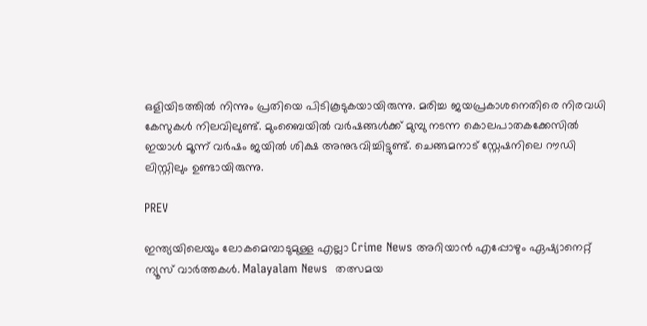ഒളിയിടത്തിൽ നിന്നും പ്രതിയെ പിടികൂടുകയായിരുന്നു. മരിച്ച ജയപ്രകാശനെതിരെ നിരവധി കേസുകൾ നിലവിലുണ്ട്. മുംബൈയില്‍ വര്‍ഷങ്ങള്‍ക്ക് മുമ്പു നടന്ന കൊലപാതകക്കേസില്‍ ഇയാള്‍ മൂന്ന് വര്‍ഷം ജയിൽ ശിക്ഷ അനുഭവിച്ചിട്ടുണ്ട്. ചെങ്ങമനാട് സ്റ്റേഷനിലെ റൗഡി ലിസ്റ്റിലും ഉണ്ടായിരുന്നു.

PREV

ഇന്ത്യയിലെയും ലോകമെമ്പാടുമുള്ള എല്ലാ Crime News അറിയാൻ എപ്പോഴും ഏഷ്യാനെറ്റ് ന്യൂസ് വാർത്തകൾ. Malayalam News  തത്സമയ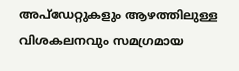അപ്‌ഡേറ്റുകളും ആഴത്തിലുള്ള വിശകലനവും സമഗ്രമായ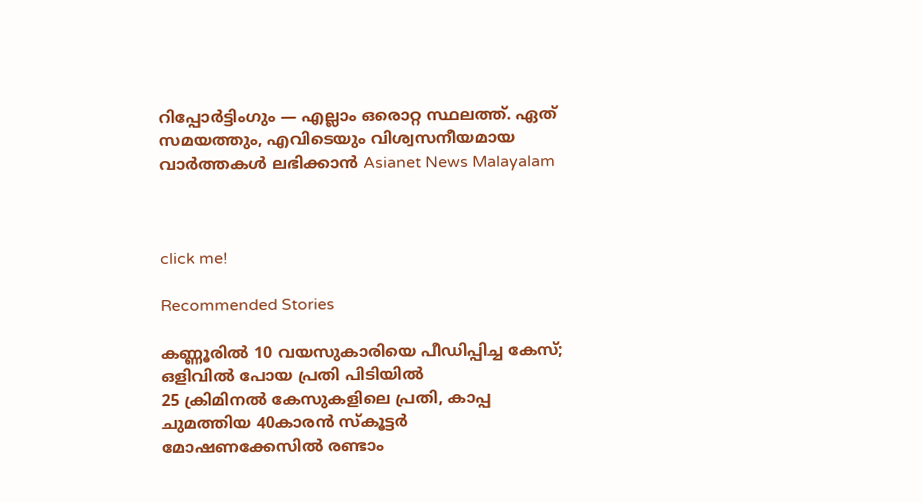റിപ്പോർട്ടിംഗും — എല്ലാം ഒരൊറ്റ സ്ഥലത്ത്. ഏത് സമയത്തും, എവിടെയും വിശ്വസനീയമായ വാർത്തകൾ ലഭിക്കാൻ Asianet News Malayalam



click me!

Recommended Stories

കണ്ണൂരിൽ 10 വയസുകാരിയെ പീഡിപ്പിച്ച കേസ്; ഒളിവിൽ പോയ പ്രതി പിടിയിൽ
25 ക്രിമിനല്‍ കേസുകളിലെ പ്രതി, കാപ്പ ചുമത്തിയ 40കാരൻ സ്‌കൂട്ടര്‍ മോഷണക്കേസില്‍ രണ്ടാം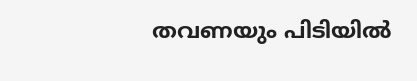തവണയും പിടിയില്‍